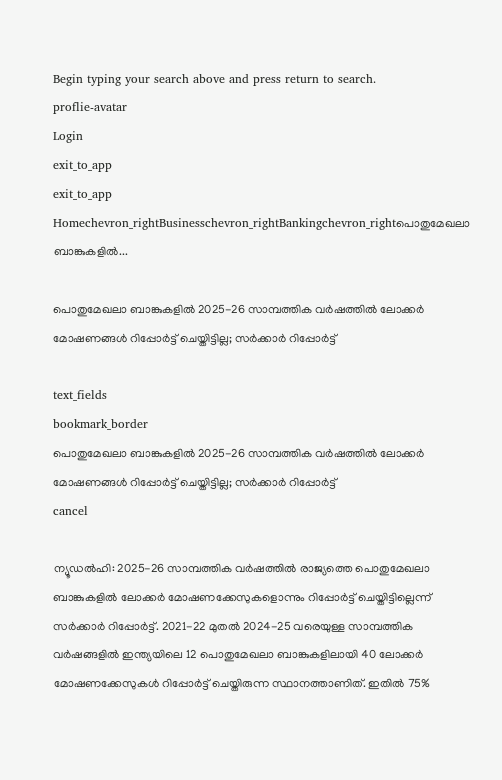Begin typing your search above and press return to search.
proflie-avatar
Login
exit_to_app
exit_to_app
Homechevron_rightBusinesschevron_rightBankingchevron_rightപൊതുമേഖലാ ബാങ്കുകളിൽ...

പൊതുമേഖലാ ബാങ്കുകളിൽ 2025-26 സാമ്പത്തിക വർഷത്തിൽ ലോക്കർ മോഷണങ്ങൾ റിപ്പോർട്ട് ചെയ്തിട്ടില്ല; സർക്കാർ റിപ്പോർട്ട്

text_fields
bookmark_border
പൊതുമേഖലാ ബാങ്കുകളിൽ 2025-26 സാമ്പത്തിക വർഷത്തിൽ ലോക്കർ മോഷണങ്ങൾ റിപ്പോർട്ട് ചെയ്തിട്ടില്ല; സർക്കാർ റിപ്പോർട്ട്
cancel

ന്യൂഡൽഹി: 2025-26 സാമ്പത്തിക വർഷത്തിൽ രാജ്യത്തെ പൊതുമേഖലാ ബാങ്കുകളിൽ ലോക്കർ മോഷണക്കേസുകളൊന്നും റിപ്പോർട്ട് ചെയ്തിട്ടില്ലെന്ന് സർക്കാർ റിപ്പോർട്ട്. 2021-22 മുതൽ 2024-25 വരെയുള്ള സാമ്പത്തിക വർഷങ്ങളിൽ ഇന്ത്യയിലെ 12 പൊതുമേഖലാ ബാങ്കുകളിലായി 40 ലോക്കർ മോഷണക്കേസുകൾ റിപ്പോർട്ട് ചെയ്തിരുന്ന സ്ഥാനത്താണിത്. ഇതിൽ 75%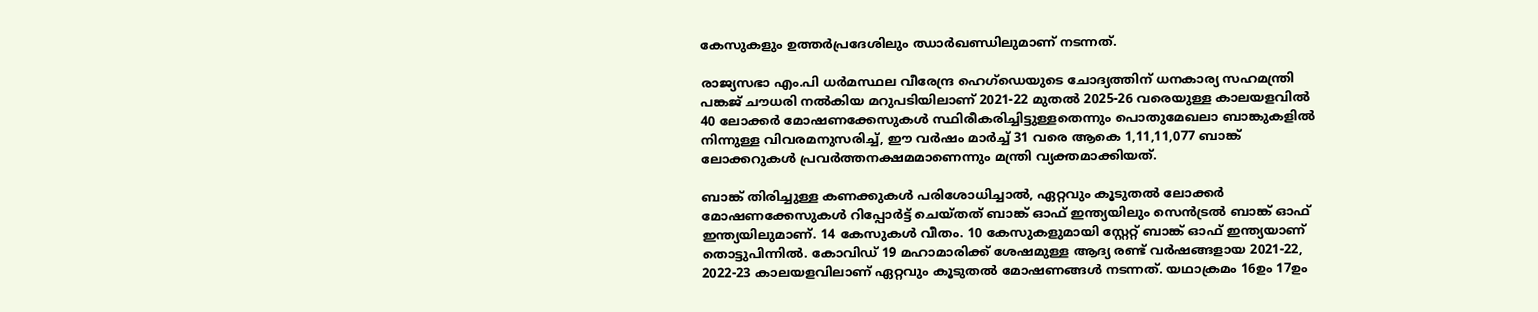കേസുകളും ഉത്തർപ്രദേശിലും ഝാർഖണ്ഡിലുമാണ് നടന്നത്.

രാജ്യസഭാ എം.പി ധർമസ്ഥല വീരേന്ദ്ര ഹെഗ്ഡെയുടെ ചോദ്യത്തിന് ധനകാര്യ സഹമന്ത്രി പങ്കജ് ചൗധരി നൽകിയ മറുപടിയിലാണ് 2021-22 മുതൽ 2025-26 വരെയുള്ള കാലയളവിൽ 40 ലോക്കർ മോഷണക്കേസുകൾ സ്ഥിരീകരിച്ചിട്ടുള്ളതെന്നും പൊതുമേഖലാ ബാങ്കുകളിൽ നിന്നുള്ള വിവരമനുസരിച്ച്, ഈ വർഷം മാർച്ച് 31 വരെ ആകെ 1,11,11,077 ബാങ്ക് ലോക്കറുകൾ പ്രവർത്തനക്ഷമമാണെന്നും മന്ത്രി വ്യക്തമാക്കിയത്.

ബാങ്ക് തിരിച്ചുള്ള കണക്കുകൾ പരിശോധിച്ചാൽ, ഏറ്റവും കൂടുതൽ ലോക്കർ മോഷണക്കേസുകൾ റിപ്പോർട്ട് ചെയ്തത് ബാങ്ക് ഓഫ് ഇന്ത്യയിലും സെൻട്രൽ ബാങ്ക് ഓഫ് ഇന്ത്യയിലുമാണ്. 14 കേസുകൾ വീതം. 10 കേസുകളുമായി സ്റ്റേറ്റ് ബാങ്ക് ഓഫ് ഇന്ത്യയാണ് തൊട്ടുപിന്നിൽ. കോവിഡ് 19 മഹാമാരിക്ക് ശേഷമുള്ള ആദ്യ രണ്ട് വർഷങ്ങളായ 2021-22, 2022-23 കാലയളവിലാണ് ഏറ്റവും കൂടുതൽ മോഷണങ്ങൾ നടന്നത്. യഥാക്രമം 16ഉം 17ഉം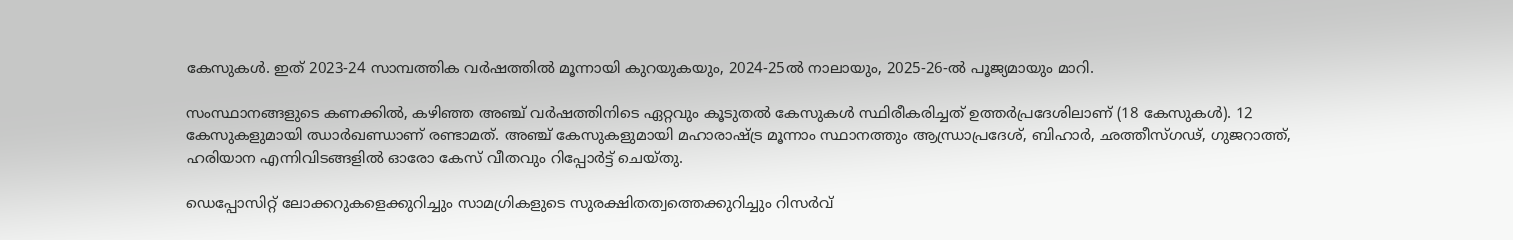കേസുകൾ. ഇത് 2023-24 സാമ്പത്തിക വർഷത്തിൽ മൂന്നായി കുറയുകയും, 2024-25ൽ നാലായും, 2025-26-ൽ പൂജ്യമായും മാറി.

സംസ്ഥാനങ്ങളുടെ കണക്കിൽ, കഴിഞ്ഞ അഞ്ച് വർഷത്തിനിടെ ഏറ്റവും കൂടുതൽ കേസുകൾ സ്ഥിരീകരിച്ചത് ഉത്തർപ്രദേശിലാണ് (18 കേസുകൾ). 12 കേസുകളുമായി ഝാർഖണ്ഡാണ് രണ്ടാമത്. അഞ്ച് കേസുകളുമായി മഹാരാഷ്ട്ര മൂന്നാം സ്ഥാനത്തും ആന്ധ്രാപ്രദേശ്, ബിഹാർ, ഛത്തീസ്ഗഢ്, ഗുജറാത്ത്, ഹരിയാന എന്നിവിടങ്ങളിൽ ഓരോ കേസ് വീതവും റിപ്പോർട്ട് ചെയ്തു.

ഡെപ്പോസിറ്റ് ലോക്കറുകളെക്കുറിച്ചും സാമഗ്രികളുടെ സുരക്ഷിതത്വത്തെക്കുറിച്ചും റിസർവ്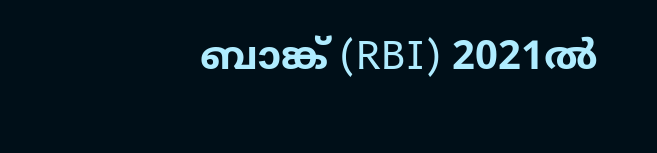ബാങ്ക് (RBI) 2021ൽ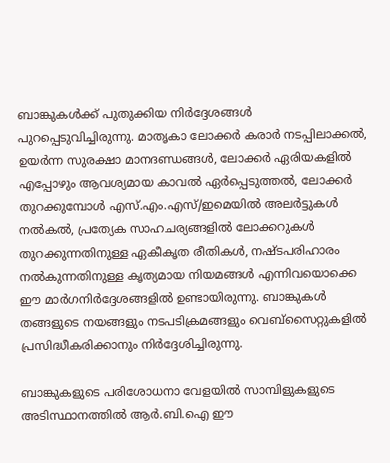ബാങ്കുകൾക്ക് പുതുക്കിയ നിർദ്ദേശങ്ങൾ പുറപ്പെടുവിച്ചിരുന്നു. മാതൃകാ ലോക്കർ കരാർ നടപ്പിലാക്കൽ, ഉയർന്ന സുരക്ഷാ മാനദണ്ഡങ്ങൾ, ലോക്കർ ഏരിയകളിൽ എപ്പോഴും ആവശ്യമായ കാവൽ ഏർപ്പെടുത്തൽ, ലോക്കർ തുറക്കുമ്പോൾ എസ്.എം.എസ്/ഇമെയിൽ അലർട്ടുകൾ നൽകൽ, പ്രത്യേക സാഹചര്യങ്ങളിൽ ലോക്കറുകൾ തുറക്കുന്നതിനുള്ള ഏകീകൃത രീതികൾ, നഷ്ടപരിഹാരം നൽകുന്നതിനുള്ള കൃത്യമായ നിയമങ്ങൾ എന്നിവയൊക്കെ ഈ മാർഗനിർദ്ദേശങ്ങളിൽ ഉണ്ടായിരുന്നു. ബാങ്കുകൾ തങ്ങളുടെ നയങ്ങളും നടപടിക്രമങ്ങളും വെബ്‌സൈറ്റുകളിൽ പ്രസിദ്ധീകരിക്കാനും നിർദ്ദേശിച്ചിരുന്നു.

ബാങ്കുകളുടെ പരിശോധനാ വേളയിൽ സാമ്പിളുകളുടെ അടിസ്ഥാനത്തിൽ ആർ.ബി.ഐ ഈ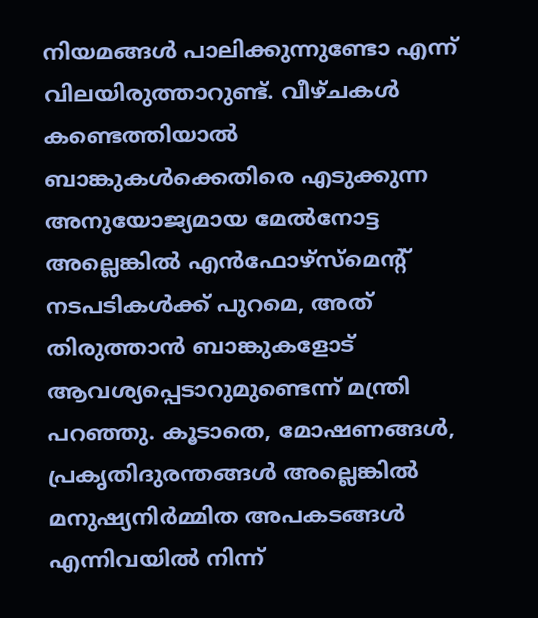നിയമങ്ങൾ പാലിക്കുന്നുണ്ടോ എന്ന് വിലയിരുത്താറുണ്ട്. വീഴ്ചകൾ കണ്ടെത്തിയാൽ ബാങ്കുകൾക്കെതിരെ എടുക്കുന്ന അനുയോജ്യമായ മേൽനോട്ട അല്ലെങ്കിൽ എൻഫോഴ്‌സ്‌മെന്റ് നടപടികൾക്ക് പുറമെ, അത് തിരുത്താൻ ബാങ്കുകളോട് ആവശ്യപ്പെടാറുമുണ്ടെന്ന് മന്ത്രി പറഞ്ഞു. കൂടാതെ, മോഷണങ്ങൾ, പ്രകൃതിദുരന്തങ്ങൾ അല്ലെങ്കിൽ മനുഷ്യനിർമ്മിത അപകടങ്ങൾ എന്നിവയിൽ നിന്ന്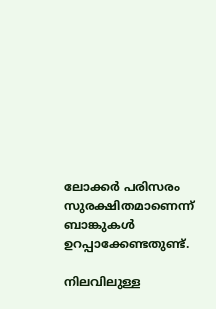ലോക്കർ പരിസരം സുരക്ഷിതമാണെന്ന് ബാങ്കുകൾ ഉറപ്പാക്കേണ്ടതുണ്ട്.

നിലവിലുള്ള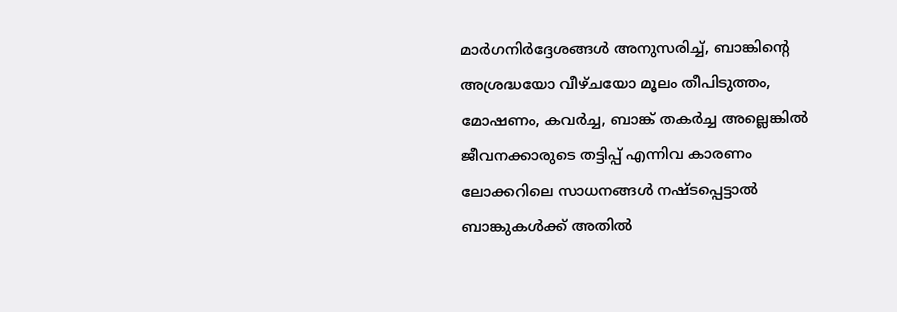മാർഗനിർദ്ദേശങ്ങൾ അനുസരിച്ച്, ബാങ്കിന്‍റെ അശ്രദ്ധയോ വീഴ്ചയോ മൂലം തീപിടുത്തം, മോഷണം, കവർച്ച, ബാങ്ക് തകർച്ച അല്ലെങ്കിൽ ജീവനക്കാരുടെ തട്ടിപ്പ് എന്നിവ കാരണം ലോക്കറിലെ സാധനങ്ങൾ നഷ്ടപ്പെട്ടാൽ ബാങ്കുകൾക്ക് അതിൽ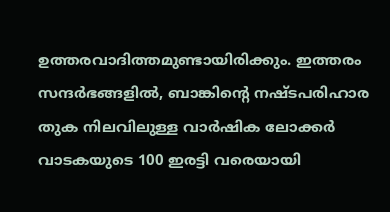ഉത്തരവാദിത്തമുണ്ടായിരിക്കും. ഇത്തരം സന്ദർഭങ്ങളിൽ, ബാങ്കിന്‍റെ നഷ്ടപരിഹാര തുക നിലവിലുള്ള വാർഷിക ലോക്കർ വാടകയുടെ 100 ഇരട്ടി വരെയായി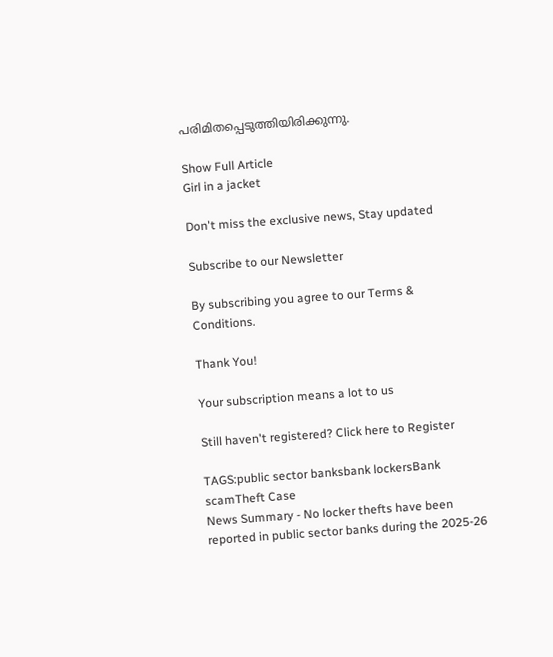പരിമിതപ്പെടുത്തിയിരിക്കുന്നു.

Show Full Article
Girl in a jacket

Don't miss the exclusive news, Stay updated

Subscribe to our Newsletter

By subscribing you agree to our Terms & Conditions.

Thank You!

Your subscription means a lot to us

Still haven't registered? Click here to Register

TAGS:public sector banksbank lockersBank scamTheft Case
News Summary - No locker thefts have been reported in public sector banks during the 2025-26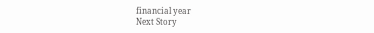financial year
Next Story